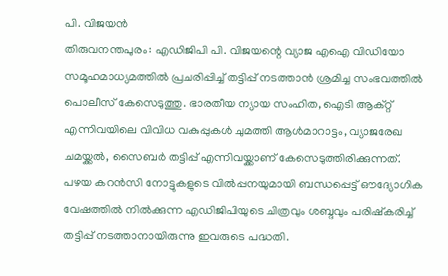പി. വിജയൻ
തിരുവനന്തപുരം: എഡിജിപി പി. വിജയന്റെ വ്യാജ എഐ വിഡിയോ സമൂഹമാധ്യമത്തിൽ പ്രചരിപ്പിച്ച് തട്ടിപ്പ് നടത്താൻ ശ്രമിച്ച സംഭവത്തിൽ പൊലീസ് കേസെടുത്തു. ഭാരതീയ ന്യായ സംഹിത, ഐടി ആക്റ്റ് എന്നിവയിലെ വിവിധ വകുപ്പുകൾ ചുമത്തി ആൾമാറാട്ടം, വ്യാജരേഖ ചമയ്ക്കൽ, സൈബർ തട്ടിപ്പ് എന്നിവയ്ക്കാണ് കേസെടുത്തിരിക്കുന്നത്.
പഴയ കറൻസി നോട്ടുകളുടെ വിൽപ്പനയുമായി ബന്ധപ്പെട്ട് ഔദ്യോഗിക വേഷത്തിൽ നിൽക്കുന്ന എഡിജിപിയുടെ ചിത്രവും ശബ്ദവും പരിഷ്കരിച്ച് തട്ടിപ്പ് നടത്താനായിരുന്നു ഇവരുടെ പദ്ധതി.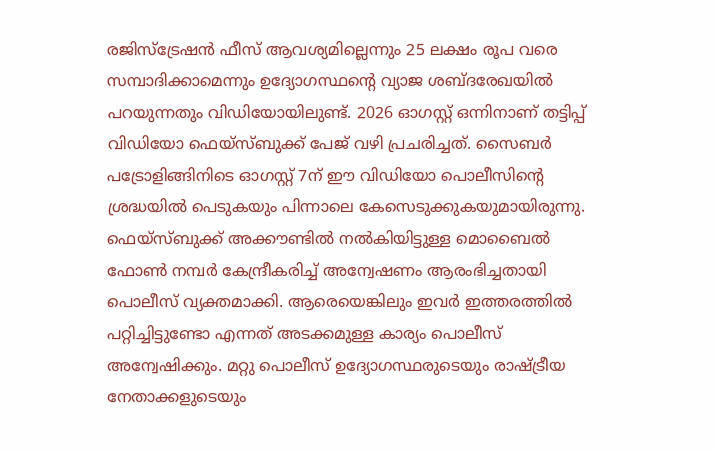രജിസ്ട്രേഷൻ ഫീസ് ആവശ്യമില്ലെന്നും 25 ലക്ഷം രൂപ വരെ സമ്പാദിക്കാമെന്നും ഉദ്യോഗസ്ഥന്റെ വ്യാജ ശബ്ദരേഖയിൽ പറയുന്നതും വിഡിയോയിലുണ്ട്. 2026 ഓഗസ്റ്റ് ഒന്നിനാണ് തട്ടിപ്പ് വിഡിയോ ഫെയ്സ്ബുക്ക് പേജ് വഴി പ്രചരിച്ചത്. സൈബർ പട്രോളിങ്ങിനിടെ ഓഗസ്റ്റ് 7ന് ഈ വിഡിയോ പൊലീസിന്റെ ശ്രദ്ധയിൽ പെടുകയും പിന്നാലെ കേസെടുക്കുകയുമായിരുന്നു.
ഫെയ്സ്ബുക്ക് അക്കൗണ്ടിൽ നൽകിയിട്ടുള്ള മൊബൈൽ ഫോൺ നമ്പർ കേന്ദ്രീകരിച്ച് അന്വേഷണം ആരംഭിച്ചതായി പൊലീസ് വ്യക്തമാക്കി. ആരെയെങ്കിലും ഇവർ ഇത്തരത്തിൽ പറ്റിച്ചിട്ടുണ്ടോ എന്നത് അടക്കമുള്ള കാര്യം പൊലീസ് അന്വേഷിക്കും. മറ്റു പൊലീസ് ഉദ്യോഗസ്ഥരുടെയും രാഷ്ട്രീയ നേതാക്കളുടെയും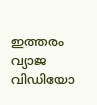ഇത്തരം വ്യാജ വിഡിയോ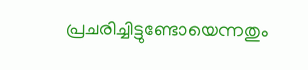പ്രചരിച്ചിട്ടുണ്ടോയെന്നതും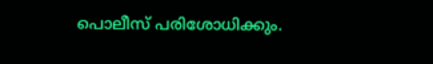പൊലീസ് പരിശോധിക്കും.